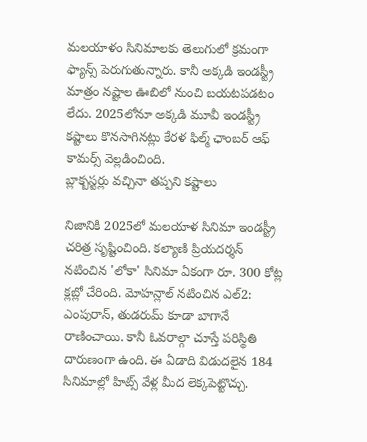మలయాళం సినిమాలకు తెలుగులో క్రమంగా ఫ్యాన్స్ పెరుగుతున్నారు. కానీ అక్కడి ఇండస్ట్రీ మాత్రం నష్టాల ఊబిలో నుంచి బయటపడటం లేదు. 2025లోనూ అక్కడి మూవీ ఇండస్ట్రీ కష్టాలు కొనసాగినట్లు కేరళ ఫిల్మ్ ఛాంబర్ ఆఫ్ కామర్స్ వెల్లడించింది.
బ్లాక్బస్టర్లు వచ్చినా తప్పని కష్టాలు

నిజానికి 2025లో మలయాళ సినిమా ఇండస్ట్రీ చరిత్ర సృష్టించింది. కల్యాణి ప్రియదర్శన్ నటించిన 'లోకా' సినిమా ఏకంగా రూ. 300 కోట్ల క్లబ్లో చేరింది. మోహన్లాల్ నటించిన ఎల్2: ఎంపురాన్, తుడరుమ్ కూడా బాగానే రాణించాయి. కానీ ఓవరాల్గా చూస్తే పరిస్థితి దారుణంగా ఉంది. ఈ ఏడాది విడుదలైన 184 సినిమాల్లో హిట్స్ వేళ్ల మీద లెక్కపెట్టొచ్చు.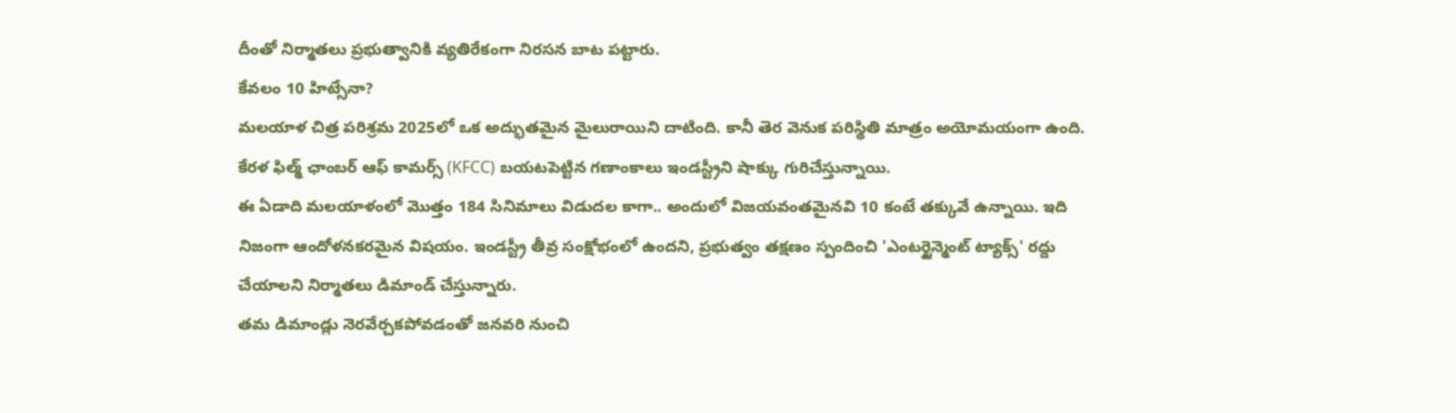దీంతో నిర్మాతలు ప్రభుత్వానికి వ్యతిరేకంగా నిరసన బాట పట్టారు.
కేవలం 10 హిట్సేనా?
మలయాళ చిత్ర పరిశ్రమ 2025లో ఒక అద్భుతమైన మైలురాయిని దాటింది. కానీ తెర వెనుక పరిస్థితి మాత్రం అయోమయంగా ఉంది. కేరళ ఫిల్మ్ ఛాంబర్ ఆఫ్ కామర్స్ (KFCC) బయటపెట్టిన గణాంకాలు ఇండస్ట్రీని షాక్కు గురిచేస్తున్నాయి.
ఈ ఏడాది మలయాళంలో మొత్తం 184 సినిమాలు విడుదల కాగా.. అందులో విజయవంతమైనవి 10 కంటే తక్కువే ఉన్నాయి. ఇది నిజంగా ఆందోళనకరమైన విషయం. ఇండస్ట్రీ తీవ్ర సంక్షోభంలో ఉందని, ప్రభుత్వం తక్షణం స్పందించి 'ఎంటర్టైన్మెంట్ ట్యాక్స్' రద్దు చేయాలని నిర్మాతలు డిమాండ్ చేస్తున్నారు.
తమ డిమాండ్లు నెరవేర్చకపోవడంతో జనవరి నుంచి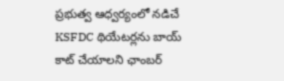ప్రభుత్వ ఆధ్వర్యంలో నడిచే KSFDC థియేటర్లను బాయ్ కాట్ చేయాలని ఛాంబర్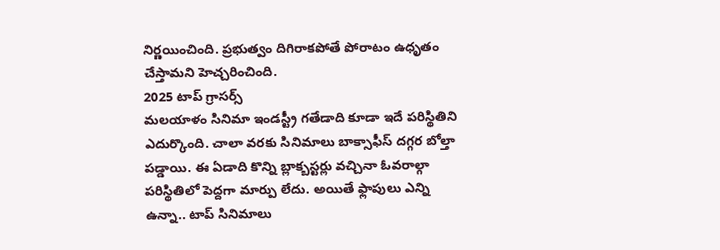నిర్ణయించింది. ప్రభుత్వం దిగిరాకపోతే పోరాటం ఉధృతం చేస్తామని హెచ్చరించింది.
2025 టాప్ గ్రాసర్స్
మలయాళం సినిమా ఇండస్ట్రీ గతేడాది కూడా ఇదే పరిస్థితిని ఎదుర్కొంది. చాలా వరకు సినిమాలు బాక్సాఫీస్ దగ్గర బోల్తా పడ్డాయి. ఈ ఏడాది కొన్ని బ్లాక్బస్టర్లు వచ్చినా ఓవరాల్గా పరిస్థితిలో పెద్దగా మార్పు లేదు. అయితే ఫ్లాపులు ఎన్ని ఉన్నా.. టాప్ సినిమాలు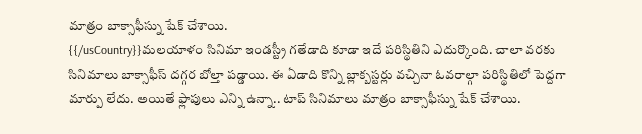మాత్రం బాక్సాఫీస్ను షేక్ చేశాయి.
{{/usCountry}}మలయాళం సినిమా ఇండస్ట్రీ గతేడాది కూడా ఇదే పరిస్థితిని ఎదుర్కొంది. చాలా వరకు సినిమాలు బాక్సాఫీస్ దగ్గర బోల్తా పడ్డాయి. ఈ ఏడాది కొన్ని బ్లాక్బస్టర్లు వచ్చినా ఓవరాల్గా పరిస్థితిలో పెద్దగా మార్పు లేదు. అయితే ఫ్లాపులు ఎన్ని ఉన్నా.. టాప్ సినిమాలు మాత్రం బాక్సాఫీస్ను షేక్ చేశాయి.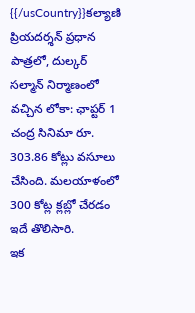{{/usCountry}}కల్యాణి ప్రియదర్శన్ ప్రధాన పాత్రలో, దుల్కర్ సల్మాన్ నిర్మాణంలో వచ్చిన లోకా: ఛాప్టర్ 1 చంద్ర సినిమా రూ. 303.86 కోట్లు వసూలు చేసింది. మలయాళంలో 300 కోట్ల క్లబ్లో చేరడం ఇదే తొలిసారి.
ఇక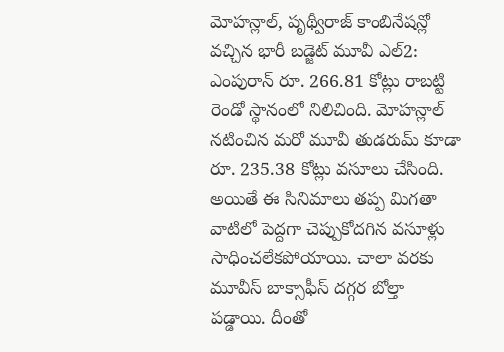మోహన్లాల్, పృథ్వీరాజ్ కాంబినేషన్లో వచ్చిన భారీ బడ్జెట్ మూవీ ఎల్2: ఎంపురాన్ రూ. 266.81 కోట్లు రాబట్టి రెండో స్థానంలో నిలిచింది. మోహన్లాల్ నటించిన మరో మూవీ తుడరుమ్ కూడా రూ. 235.38 కోట్లు వసూలు చేసింది.
అయితే ఈ సినిమాలు తప్ప మిగతా వాటిలో పెద్దగా చెప్పుకోదగిన వసూళ్లు సాధించలేకపోయాయి. చాలా వరకు మూవీస్ బాక్సాఫీస్ దగ్గర బోల్తా పడ్డాయి. దీంతో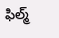ఫిల్మ్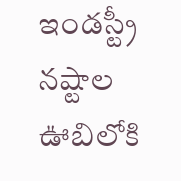ఇండస్ట్రీ నష్టాల ఊబిలోకి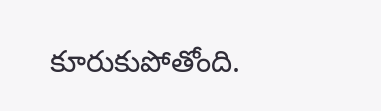కూరుకుపోతోంది.